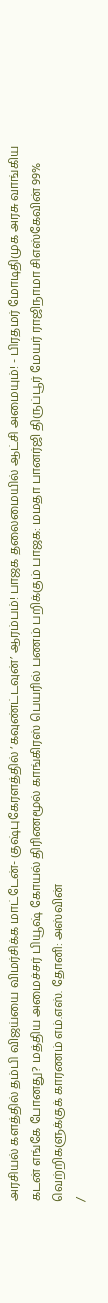அரசியல் களத்தில் தம்பி விஜய்யை விமர்சிக்க மாட்டேன்- குஷ்புகேரளத்தில் ‘கவுண்ட்டவுன்’ ஆரம்பம்! பாஜக தலைமையில் ஆட்சி அமையும்! - பிரதமர் மோடிதிமுக அரசு வாங்கிய கடன் எங்கே போனது? மத்திய அமைச்சர் பியூஷ் கோயல் திரிணமூல் காங்கிரஸ் பெயரில் பணம் பறிக்கும் பாஜக: மமதா பானர்ஜி திருப்பூர் மேயர் ராஜிநாமா சிஎஸ்கேவின் 99% வெற்றிகளுக்குக் காரணம் எம்.எஸ். தோனி: அஸ்வின்
/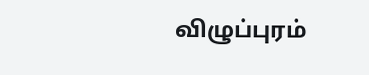விழுப்புரம்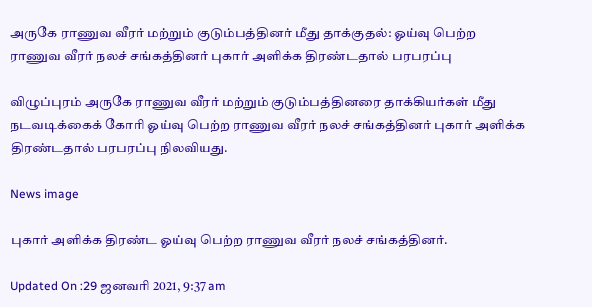அருகே ராணுவ வீரர் மற்றும் குடும்பத்தினர் மீது தாக்குதல்: ஓய்வு பெற்ற ராணுவ வீரர் நலச் சங்கத்தினர் புகார் அளிக்க திரண்டதால் பரபரப்பு

விழுப்புரம் அருகே ராணுவ வீரர் மற்றும் குடும்பத்தினரை தாக்கியர்கள் மீது நடவடிக்கைக் கோரி ஓய்வு பெற்ற ராணுவ வீரர் நலச் சங்கத்தினர் புகார் அளிக்க திரண்டதால் பரபரப்பு நிலவியது.

News image

புகார் அளிக்க திரண்ட ஓய்வு பெற்ற ராணுவ வீரர் நலச் சங்கத்தினர்.

Updated On :29 ஜனவரி 2021, 9:37 am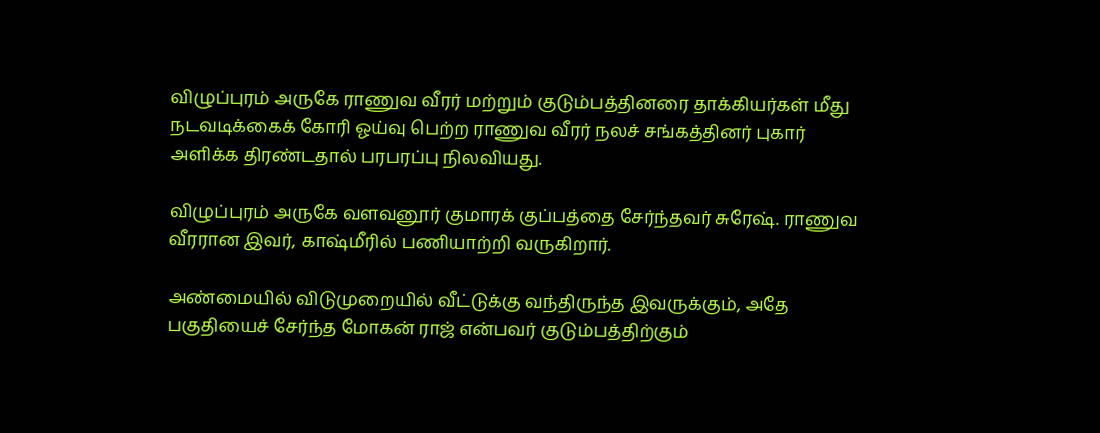விழுப்புரம் அருகே ராணுவ வீரர் மற்றும் குடும்பத்தினரை தாக்கியர்கள் மீது நடவடிக்கைக் கோரி ஓய்வு பெற்ற ராணுவ வீரர் நலச் சங்கத்தினர் புகார் அளிக்க திரண்டதால் பரபரப்பு நிலவியது.

விழுப்புரம் அருகே வளவனூர் குமாரக் குப்பத்தை சேர்ந்தவர் சுரேஷ். ராணுவ வீரரான இவர், காஷ்மீரில் பணியாற்றி வருகிறார்.

அண்மையில் விடுமுறையில் வீட்டுக்கு வந்திருந்த இவருக்கும், அதே பகுதியைச் சேர்ந்த மோகன் ராஜ் என்பவர் குடும்பத்திற்கும்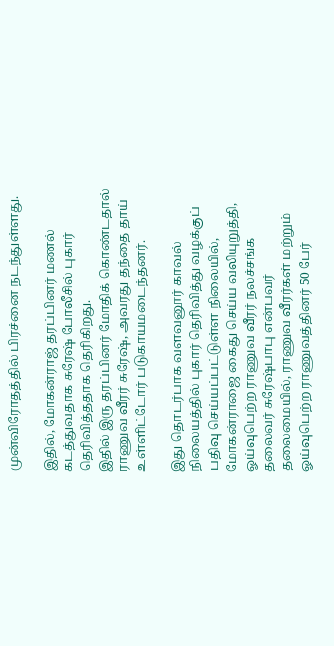முன்விரோதத்தில் பிரச்னை நடந்துள்ளது.

இதில், மோகன்ராஜ் தரப்பினர் மணல் கடத்துவதாக சுரேஷ் போலீசில் புகார் தெரிவித்ததாக தெரிகிறது.
இதில் இரு தரப்பினர் மோதிக் கொண்டதால் ராணுவ வீரர் சுரேஷ், அவரது தந்தை தாய் உள்ளிட்டோர் படுகாயமடைந்தனர்.

இது தொடர்பாக வளவனூர் காவல் நிலையத்தில் புகார் தெரிவித்து வழக்குப் பதிவு செய்யப்பட்டுள்ள நிலையில், மோகன்ராஜை கைது செய்ய வலியுறுத்தி, ஓய்வுபெற்ற ராணுவ வீரர் நலச்சங்க தலைவர் சுரேஷ்பாபு என்பவர் தலைமையில், ராணுவ வீரர்கள் மற்றும் ஓய்வுபெற்ற ராணுவத்தினர் 50 பேர்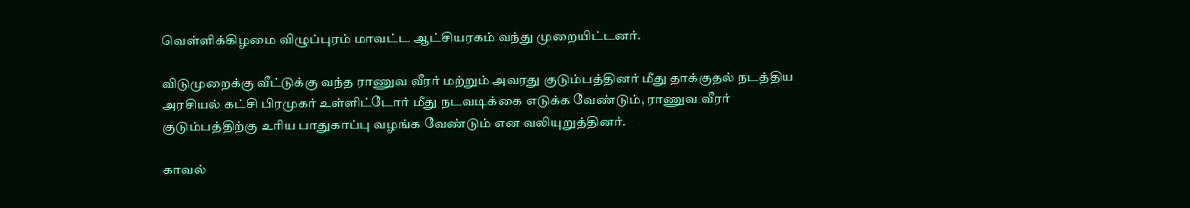வெள்ளிக்கிழமை விழுப்புரம் மாவட்ட ஆட்சியரகம் வந்து முறையிட்டனர்.

விடுமுறைக்கு வீட்டுக்கு வந்த ராணுவ வீரர் மற்றும் அவரது குடும்பத்தினர் மீது தாக்குதல் நடத்திய அரசியல் கட்சி பிரமுகர் உள்ளிட்டோர் மீது நடவடிக்கை எடுக்க வேண்டும், ராணுவ வீரர் குடும்பத்திற்கு உரிய பாதுகாப்பு வழங்க வேண்டும் என வலியுறுத்தினர்.

காவல்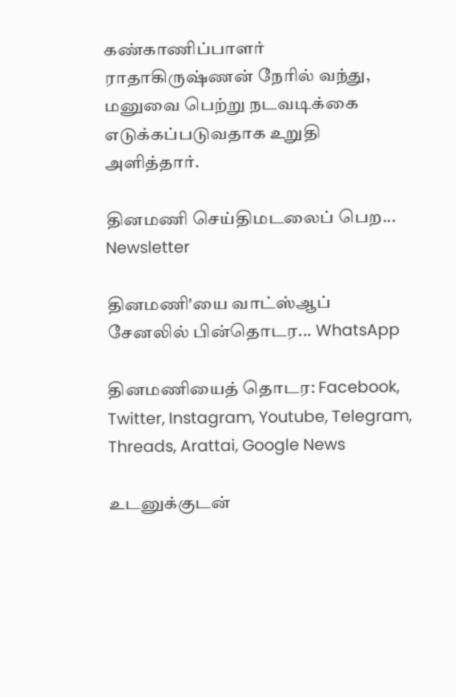கண்காணிப்பாளர் ராதாகிருஷ்ணன் நேரில் வந்து, மனுவை பெற்று நடவடிக்கை எடுக்கப்படுவதாக உறுதி அளித்தார்.

தினமணி செய்திமடலைப் பெற... Newsletter

தினமணி'யை வாட்ஸ்ஆப் சேனலில் பின்தொடர... WhatsApp

தினமணியைத் தொடர: Facebook, Twitter, Instagram, Youtube, Telegram, Threads, Arattai, Google News

உடனுக்குடன்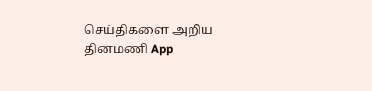செய்திகளை அறிய தினமணி App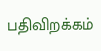பதிவிறக்கம்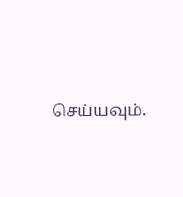செய்யவும்.